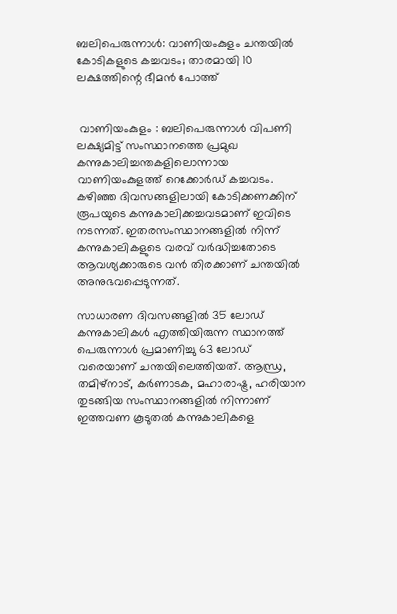ബലിപെരുന്നാൾ: വാണിയംകുളം ചന്തയിൽ കോടികളുടെ കച്ചവടം; താരമായി 10 ലക്ഷത്തിന്റെ ഭീമൻ പോത്ത്


 വാണിയംകുളം : ബലിപെരുന്നാൾ വിപണി ലക്ഷ്യമിട്ട് സംസ്ഥാനത്തെ പ്രമുഖ കന്നുകാലിച്ചന്തകളിലൊന്നായ വാണിയംകുളത്ത് റെക്കോർഡ് കച്ചവടം. കഴിഞ്ഞ ദിവസങ്ങളിലായി കോടിക്കണക്കിന് രൂപയുടെ കന്നുകാലിക്കച്ചവടമാണ് ഇവിടെ നടന്നത്. ഇതരസംസ്ഥാനങ്ങളിൽ നിന്ന് കന്നുകാലികളുടെ വരവ് വർദ്ധിച്ചതോടെ ആവശ്യക്കാരുടെ വൻ തിരക്കാണ് ചന്തയിൽ അനുഭവപ്പെടുന്നത്.

സാധാരണ ദിവസങ്ങളിൽ 35 ലോഡ് കന്നുകാലികൾ എത്തിയിരുന്ന സ്ഥാനത്ത് പെരുന്നാൾ പ്രമാണിച്ചു 63 ലോഡ് വരെയാണ് ചന്തയിലെത്തിയത്. ആന്ധ്ര, തമിഴ്‌നാട്, കർണാടക, മഹാരാഷ്ട്ര, ഹരിയാന തുടങ്ങിയ സംസ്ഥാനങ്ങളിൽ നിന്നാണ് ഇത്തവണ കൂടുതൽ കന്നുകാലികളെ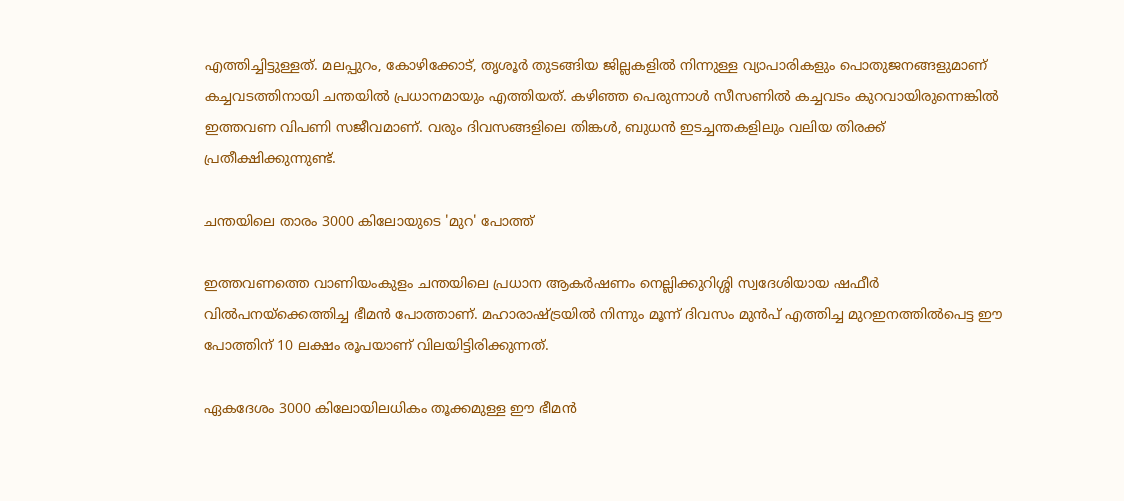എത്തിച്ചിട്ടുള്ളത്. മലപ്പുറം, കോഴിക്കോട്, തൃശൂർ തുടങ്ങിയ ജില്ലകളിൽ നിന്നുള്ള വ്യാപാരികളും പൊതുജനങ്ങളുമാണ് കച്ചവടത്തിനായി ചന്തയിൽ പ്രധാനമായും എത്തിയത്. കഴിഞ്ഞ പെരുന്നാൾ സീസണിൽ കച്ചവടം കുറവായിരുന്നെങ്കിൽ ഇത്തവണ വിപണി സജീവമാണ്. വരും ദിവസങ്ങളിലെ തിങ്കൾ, ബുധൻ ഇടച്ചന്തകളിലും വലിയ തിരക്ക് പ്രതീക്ഷിക്കുന്നുണ്ട്.

ചന്തയിലെ താരം 3000 കിലോയുടെ 'മുറ' പോത്ത്

ഇത്തവണത്തെ വാണിയംകുളം ചന്തയിലെ പ്രധാന ആകർഷണം നെല്ലിക്കുറിശ്ശി സ്വദേശിയായ ഷഫീർ വിൽപനയ്‌ക്കെത്തിച്ച ഭീമൻ പോത്താണ്. മഹാരാഷ്ട്രയിൽ നിന്നും മൂന്ന് ദിവസം മുൻപ് എത്തിച്ച മുറഇനത്തിൽപെട്ട ഈ പോത്തിന് 10 ലക്ഷം രൂപയാണ് വിലയിട്ടിരിക്കുന്നത്.

ഏകദേശം 3000 കിലോയിലധികം തൂക്കമുള്ള ഈ ഭീമൻ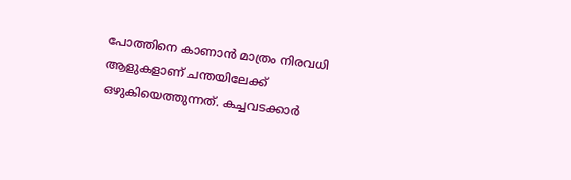പോത്തിനെ കാണാൻ മാത്രം നിരവധി ആളുകളാണ് ചന്തയിലേക്ക് ഒഴുകിയെത്തുന്നത്. കച്ചവടക്കാർ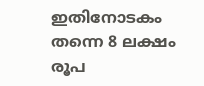ഇതിനോടകം തന്നെ 8 ലക്ഷം രൂപ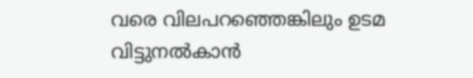വരെ വിലപറഞ്ഞെങ്കിലും ഉടമ വിട്ടുനൽകാൻ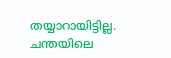തയ്യാറായിട്ടില്ല. ചന്തയിലെ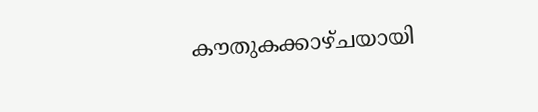കൗതുകക്കാഴ്ചയായി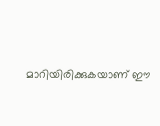മാറിയിരിക്കുകയാണ് ഈ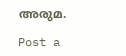അരുമ.

Post a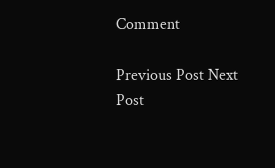Comment

Previous Post Next Post